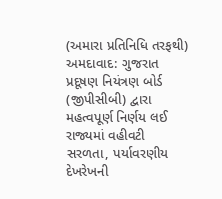(અમારા પ્રતિનિધિ તરફથી)
અમદાવાદ: ગુજરાત પ્રદૂષણ નિયંત્રણ બોર્ડ (જીપીસીબી) દ્વારા મહત્વપૂર્ણ નિર્ણય લઈ રાજ્યમાં વહીવટી સરળતા, પર્યાવરણીય દેખરેખની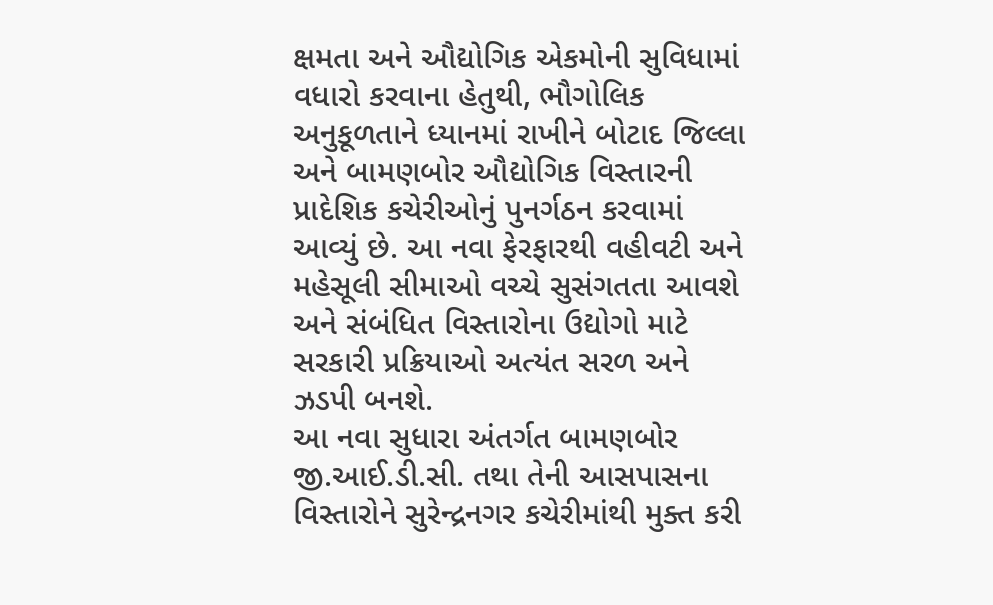ક્ષમતા અને ઔદ્યોગિક એકમોની સુવિધામાં વધારો કરવાના હેતુથી, ભૌગોલિક અનુકૂળતાને ધ્યાનમાં રાખીને બોટાદ જિલ્લા અને બામણબોર ઔદ્યોગિક વિસ્તારની પ્રાદેશિક કચેરીઓનું પુનર્ગઠન કરવામાં આવ્યું છે. આ નવા ફેરફારથી વહીવટી અને મહેસૂલી સીમાઓ વચ્ચે સુસંગતતા આવશે અને સંબંધિત વિસ્તારોના ઉદ્યોગો માટે સરકારી પ્રક્રિયાઓ અત્યંત સરળ અને ઝડપી બનશે.
આ નવા સુધારા અંતર્ગત બામણબોર જી.આઈ.ડી.સી. તથા તેની આસપાસના વિસ્તારોને સુરેન્દ્રનગર કચેરીમાંથી મુક્ત કરી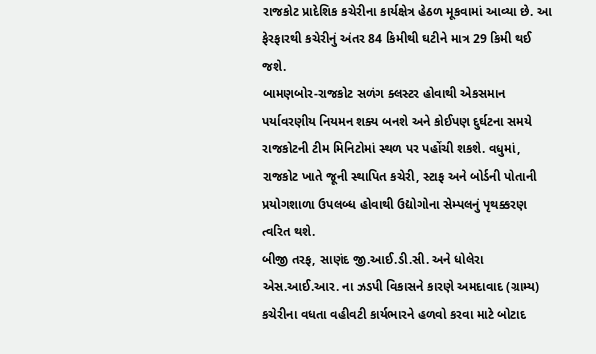રાજકોટ પ્રાદેશિક કચેરીના કાર્યક્ષેત્ર હેઠળ મૂકવામાં આવ્યા છે. આ ફેરફારથી કચેરીનું અંતર 84 કિમીથી ઘટીને માત્ર 29 કિમી થઈ જશે.
બામણબોર-રાજકોટ સળંગ ક્લસ્ટર હોવાથી એકસમાન પર્યાવરણીય નિયમન શક્ય બનશે અને કોઈપણ દુર્ઘટના સમયે રાજકોટની ટીમ મિનિટોમાં સ્થળ પર પહોંચી શકશે. વધુમાં, રાજકોટ ખાતે જૂની સ્થાપિત કચેરી, સ્ટાફ અને બોર્ડની પોતાની પ્રયોગશાળા ઉપલબ્ધ હોવાથી ઉદ્યોગોના સેમ્પલનું પૃથક્કરણ ત્વરિત થશે.
બીજી તરફ, સાણંદ જી.આઈ.ડી.સી. અને ધોલેરા એસ.આઈ.આર. ના ઝડપી વિકાસને કારણે અમદાવાદ (ગ્રામ્ય) કચેરીના વધતા વહીવટી કાર્યભારને હળવો કરવા માટે બોટાદ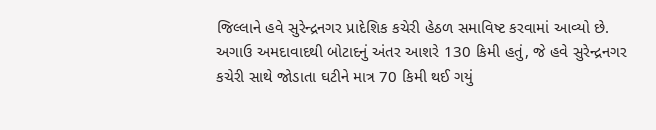જિલ્લાને હવે સુરેન્દ્રનગર પ્રાદેશિક કચેરી હેઠળ સમાવિષ્ટ કરવામાં આવ્યો છે.
અગાઉ અમદાવાદથી બોટાદનું અંતર આશરે 130 કિમી હતું, જે હવે સુરેન્દ્રનગર કચેરી સાથે જોડાતા ઘટીને માત્ર 70 કિમી થઈ ગયું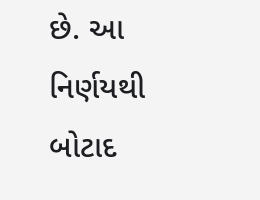છે. આ નિર્ણયથી બોટાદ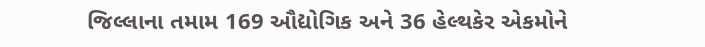જિલ્લાના તમામ 169 ઔદ્યોગિક અને 36 હેલ્થકેર એકમોને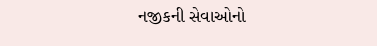નજીકની સેવાઓનો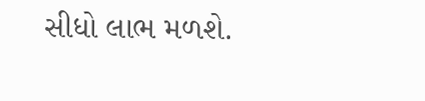સીધો લાભ મળશે.